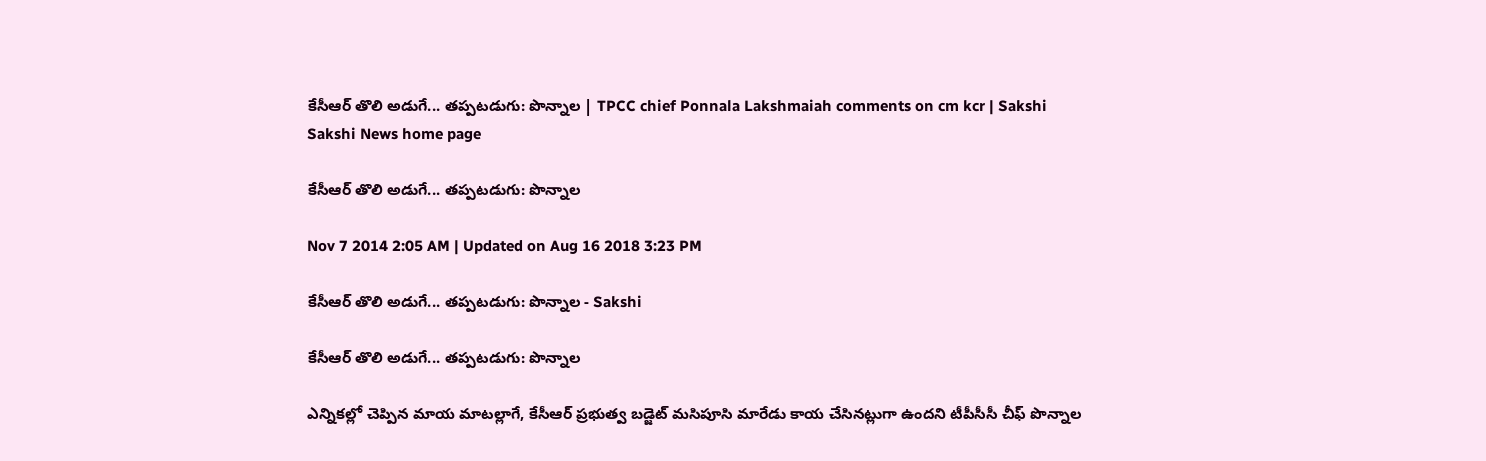కేసీఆర్ తొలి అడుగే... తప్పటడుగు: పొన్నాల | TPCC chief Ponnala Lakshmaiah comments on cm kcr | Sakshi
Sakshi News home page

కేసీఆర్ తొలి అడుగే... తప్పటడుగు: పొన్నాల

Nov 7 2014 2:05 AM | Updated on Aug 16 2018 3:23 PM

కేసీఆర్ తొలి అడుగే... తప్పటడుగు: పొన్నాల - Sakshi

కేసీఆర్ తొలి అడుగే... తప్పటడుగు: పొన్నాల

ఎన్నికల్లో చెప్పిన మాయ మాటల్లాగే, కేసీఆర్ ప్రభుత్వ బడ్జెట్ మసిపూసి మారేడు కాయ చేసినట్లుగా ఉందని టీపీసీసీ చీఫ్ పొన్నాల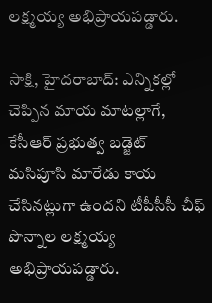లక్ష్మయ్య అభిప్రాయపడ్డారు.

సాక్షి, హైదరాబాద్: ఎన్నికల్లో చెప్పిన మాయ మాటల్లాగే, కేసీఆర్ ప్రభుత్వ బడ్జెట్ మసిపూసి మారేడు కాయ చేసినట్లుగా ఉందని టీపీసీసీ చీఫ్ పొన్నాల లక్ష్మయ్య అభిప్రాయపడ్డారు.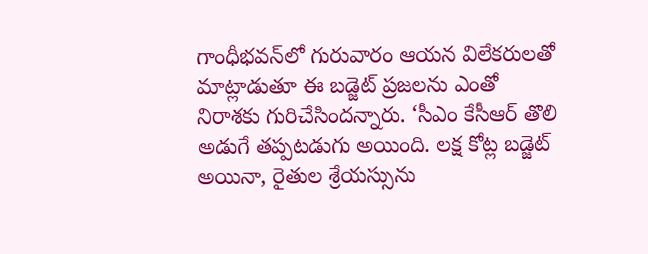గాంధీభవన్‌లో గురువారం ఆయన విలేకరులతో మాట్లాడుతూ ఈ బడ్జెట్ ప్రజలను ఎంతో నిరాశకు గురిచేసిందన్నారు. ‘సీఎం కేసీఆర్ తొలి అడుగే తప్పటడుగు అయింది. లక్ష కోట్ల బడ్జెట్ అయినా, రైతుల శ్రేయస్సును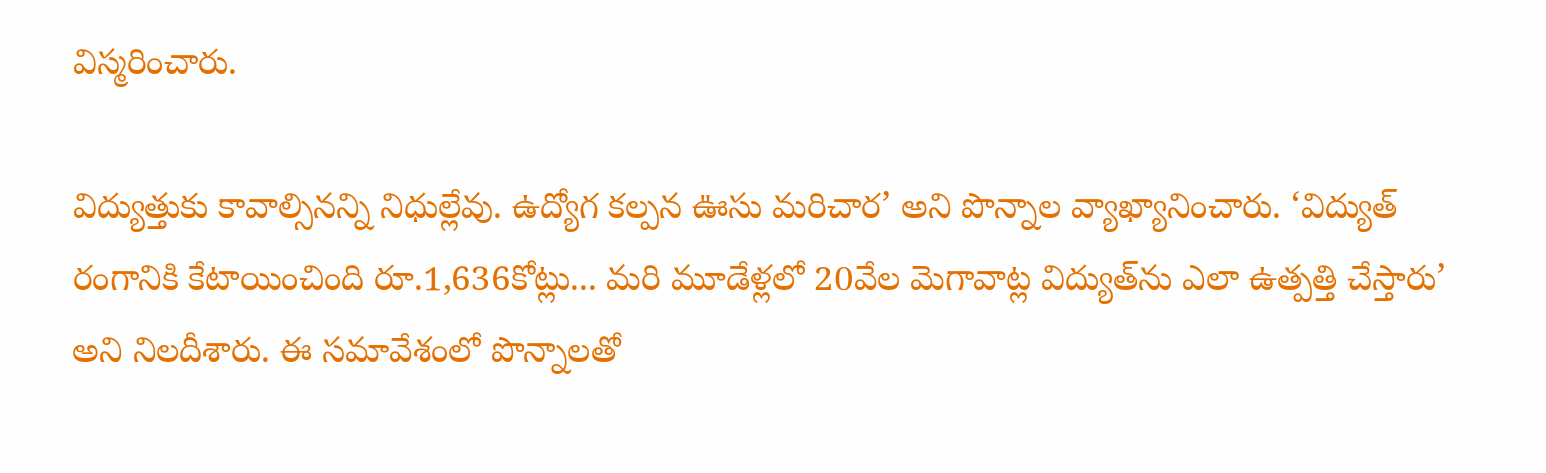విస్మరించారు.

విద్యుత్తుకు కావాల్సినన్ని నిధుల్లేవు. ఉద్యోగ కల్పన ఊసు మరిచార’ అని పొన్నాల వ్యాఖ్యానించారు. ‘విద్యుత్ రంగానికి కేటాయించింది రూ.1,636కోట్లు... మరి మూడేళ్లలో 20వేల మెగావాట్ల విద్యుత్‌ను ఎలా ఉత్పత్తి చేస్తారు’ అని నిలదీశారు. ఈ సమావేశంలో పొన్నాలతో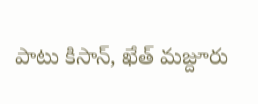పాటు కిసాన్, ఖేత్ మజ్దూరు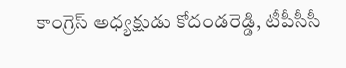కాంగ్రెస్ అధ్యక్షుడు కోదండరెడ్డి, టీపీసీసీ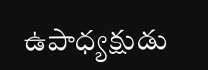ఉపాధ్యక్షుడు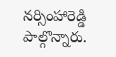నర్సింహారెడ్డి పాల్గొన్నారు.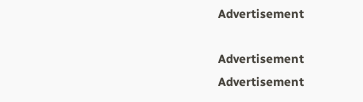Advertisement

Advertisement
Advertisement